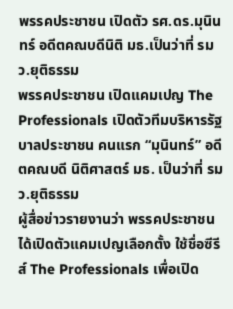พรรคประชาชน เปิดตัว รศ.ดร.มุนินทร์ อดีตคณบดีนิติ มธ.เป็นว่าที่ รมว.ยุติธรรม
พรรคประชาชน เปิดแคมเปญ The Professionals เปิดตัวทีมบริหารรัฐบาลประชาชน คนแรก “มุนินทร์” อดีตคณบดี นิติศาสตร์ มธ. เป็นว่าที่ รมว.ยุติธรรม
ผู้สื่อข่าวรายงานว่า พรรคประชาชน ได้เปิดตัวแคมเปญเลือกตั้ง ใช้ชื่อซีรีส์ The Professionals เพื่อเปิด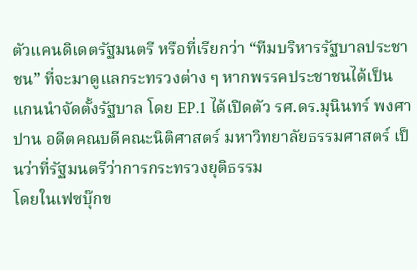ตัวแคนดิเดตรัฐมนตรี หรือที่เรียกว่า “ทีมบริหารรัฐบาลประชาชน” ที่จะมาดูแลกระทรวงต่าง ๆ หากพรรคประชาชนได้เป็นแกนนำจัดตั้งรัฐบาล โดย EP.1 ได้เปิดตัว รศ.ดร.มุนินทร์ พงศาปาน อดีตคณบดีคณะนิติศาสตร์ มหาวิทยาลัยธรรมศาสตร์ เป็นว่าที่รัฐมนตรีว่าการกระทรวงยุติธรรม
โดยในเฟซบุ๊กข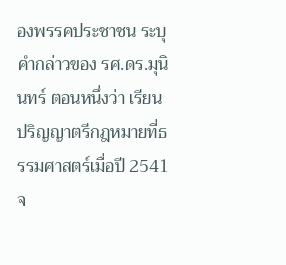องพรรคประชาชน ระบุคำกล่าวของ รศ.ดร.มุนินทร์ ตอนหนึ่งว่า เรียนปริญญาตรีกฎหมายที่ธรรมศาสตร์เมื่อปี 2541 จ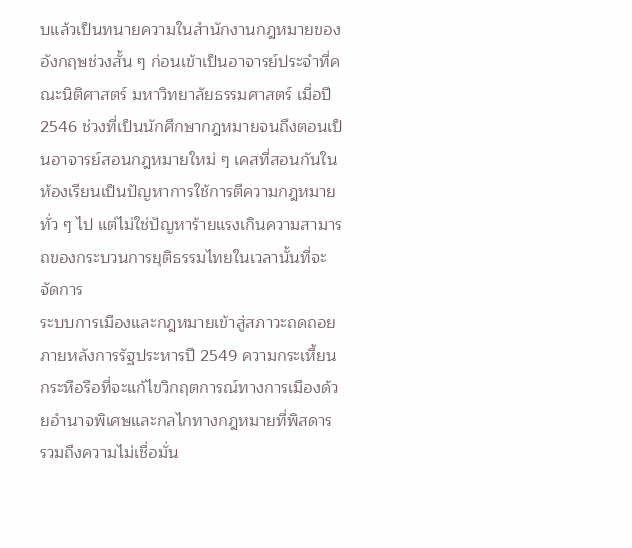บแล้วเป็นทนายความในสำนักงานกฎหมายของอังกฤษช่วงสั้น ๆ ก่อนเข้าเป็นอาจารย์ประจำที่คณะนิติศาสตร์ มหาวิทยาลัยธรรมศาสตร์ เมื่อปี 2546 ช่วงที่เป็นนักศึกษากฎหมายจนถึงตอนเป็นอาจารย์สอนกฎหมายใหม่ ๆ เคสที่สอนกันในห้องเรียนเป็นปัญหาการใช้การตีความกฎหมายทั่ว ๆ ไป แต่ไม่ใช่ปัญหาร้ายแรงเกินความสามารถของกระบวนการยุติธรรมไทยในเวลานั้นที่จะจัดการ
ระบบการเมืองและกฎหมายเข้าสู่สภาวะถดถอยภายหลังการรัฐประหารปี 2549 ความกระเหี้ยนกระหือรือที่จะแก้ไขวิกฤตการณ์ทางการเมืองด้วยอำนาจพิเศษและกลไกทางกฎหมายที่พิสดาร รวมถึงความไม่เชื่อมั่น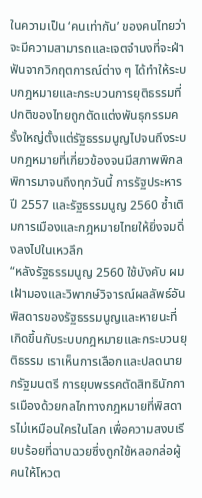ในความเป็น ‘คนเท่ากัน’ ของคนไทยว่าจะมีความสามารถและเจตจำนงที่จะฝ่าฟันจากวิกฤตการณ์ต่าง ๆ ได้ทำให้ระบบกฎหมายและกระบวนการยุติธรรมที่ปกติของไทยถูกตัดแต่งพันธุกรรมครั้งใหญ่ตั้งแต่รัฐธรรมนูญไปจนถึงระบบกฎหมายที่เกี่ยวข้องจนมีสภาพพิกลพิการมาจนถึงทุกวันนี้ การรัฐประหารปี 2557 และรัฐธรรมนูญ 2560 ซ้ำเติมการเมืองและกฎหมายไทยให้ยิ่งจมดิ่งลงไปในเหวลึก
“หลังรัฐธรรมนูญ 2560 ใช้บังคับ ผมเฝ้ามองและวิพากษ์วิจารณ์ผลลัพธ์อันพิสดารของรัฐธรรมนูญและหายนะที่เกิดขึ้นกับระบบกฎหมายและกระบวนยุติธรรม เราเห็นการเลือกและปลดนายกรัฐมนตรี การยุบพรรคตัดสิทธินักการเมืองด้วยกลไกทางกฎหมายที่พิสดารไม่เหมือนใครในโลก เพื่อความสงบเรียบร้อยที่ฉาบฉวยซึ่งถูกใช้หลอกล่อผู้คนให้โหวต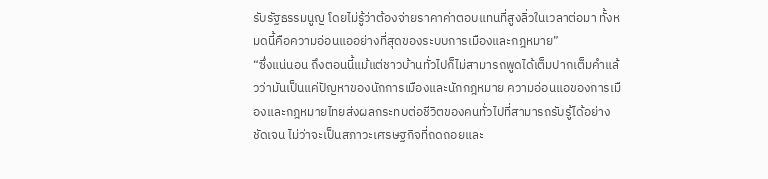รับรัฐธรรมนูญ โดยไม่รู้ว่าต้องจ่ายราคาค่าตอบแทนที่สูงลิ่วในเวลาต่อมา ทั้งหมดนี้คือความอ่อนแออย่างที่สุดของระบบการเมืองและกฎหมาย”
“ซึ่งแน่นอน ถึงตอนนี้แม้แต่ชาวบ้านทั่วไปก็ไม่สามารถพูดได้เต็มปากเต็มคำแล้วว่ามันเป็นแค่ปัญหาของนักการเมืองและนักกฎหมาย ความอ่อนแอของการเมืองและกฎหมายไทยส่งผลกระทบต่อชีวิตของคนทั่วไปที่สามารถรับรู้ได้อย่างชัดเจน ไม่ว่าจะเป็นสภาวะเศรษฐกิจที่ถดถอยและ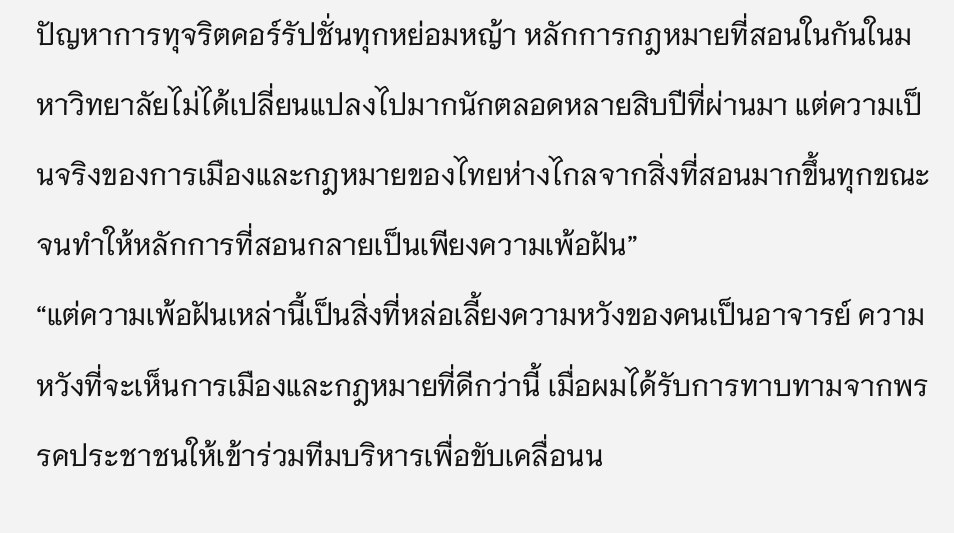ปัญหาการทุจริตคอร์รัปชั่นทุกหย่อมหญ้า หลักการกฎหมายที่สอนในกันในมหาวิทยาลัยไม่ได้เปลี่ยนแปลงไปมากนักตลอดหลายสิบปีที่ผ่านมา แต่ความเป็นจริงของการเมืองและกฎหมายของไทยห่างไกลจากสิ่งที่สอนมากขึ้นทุกขณะ จนทำให้หลักการที่สอนกลายเป็นเพียงความเพ้อฝัน”
“แต่ความเพ้อฝันเหล่านี้เป็นสิ่งที่หล่อเลี้ยงความหวังของคนเป็นอาจารย์ ความหวังที่จะเห็นการเมืองและกฎหมายที่ดีกว่านี้ เมื่อผมได้รับการทาบทามจากพรรคประชาชนให้เข้าร่วมทีมบริหารเพื่อขับเคลื่อนน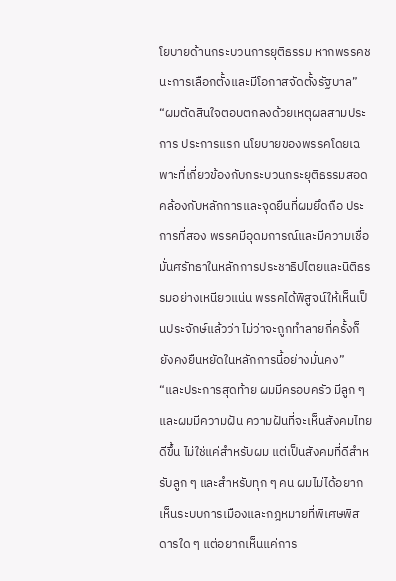โยบายด้านกระบวนการยุติธรรม หากพรรคชนะการเลือกตั้งและมีโอกาสจัดตั้งรัฐบาล”
“ผมตัดสินใจตอบตกลงด้วยเหตุผลสามประการ ประการแรก นโยบายของพรรคโดยเฉพาะที่เกี่ยวข้องกับกระบวนกระยุติธรรมสอดคล้องกับหลักการและจุดยืนที่ผมยึดถือ ประการที่สอง พรรคมีอุดมการณ์และมีความเชื่อมั่นศรัทธาในหลักการประชาธิปไตยและนิติธรรมอย่างเหนียวแน่น พรรคได้พิสูจน์ให้เห็นเป็นประจักษ์แล้วว่า ไม่ว่าจะถูกทำลายกี่ครั้งก็ยังคงยืนหยัดในหลักการนี้อย่างมั่นคง”
“และประการสุดท้าย ผมมีครอบครัว มีลูก ๆ และผมมีความฝัน ความฝันที่จะเห็นสังคมไทยดีขึ้น ไม่ใช่แค่สำหรับผม แต่เป็นสังคมที่ดีสำหรับลูก ๆ และสำหรับทุก ๆ คน ผมไม่ได้อยากเห็นระบบการเมืองและกฎหมายที่พิเศษพิสดารใด ๆ แต่อยากเห็นแค่การ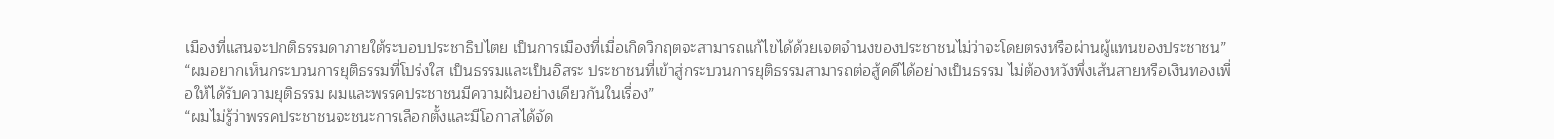เมืองที่แสนจะปกติธรรมดาภายใต้ระบอบประชาธิปไตย เป็นการเมืองที่เมื่อเกิดวิกฤตจะสามารถแก้ไขได้ด้วยเจตจำนงของประชาชนไม่ว่าจะโดยตรงหรือผ่านผู้แทนของประชาชน”
“ผมอยากเห็นกระบวนการยุติธรรมที่โปร่งใส เป็นธรรมและเป็นอิสระ ประชาชนที่เข้าสู่กระบวนการยุติธรรมสามารถต่อสู้คดีได้อย่างเป็นธรรม ไม่ต้องหวังพึ่งเส้นสายหรือเงินทองเพื่อให้ได้รับความยุติธรรม ผมและพรรคประชาชนมีความฝันอย่างเดียวกันในเรื่อง”
“ผมไม่รู้ว่าพรรคประชาชนจะชนะการเลือกตั้งและมีโอกาสได้จัด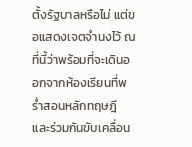ตั้งรัฐบาลหรือไม่ แต่ขอแสดงเจตจำนงไว้ ณ ที่นี้ว่าพร้อมที่จะเดินออกจากห้องเรียนที่พร่ำสอนหลักทฤษฎี และร่วมกันขับเคลื่อน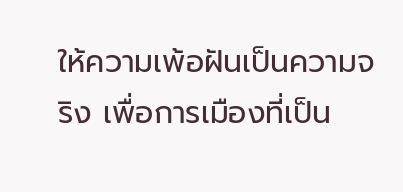ให้ความเพ้อฝันเป็นความจริง เพื่อการเมืองที่เป็น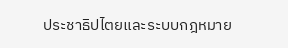ประชาธิปไตยและระบบกฎหมาย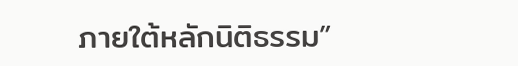ภายใต้หลักนิติธรรม”